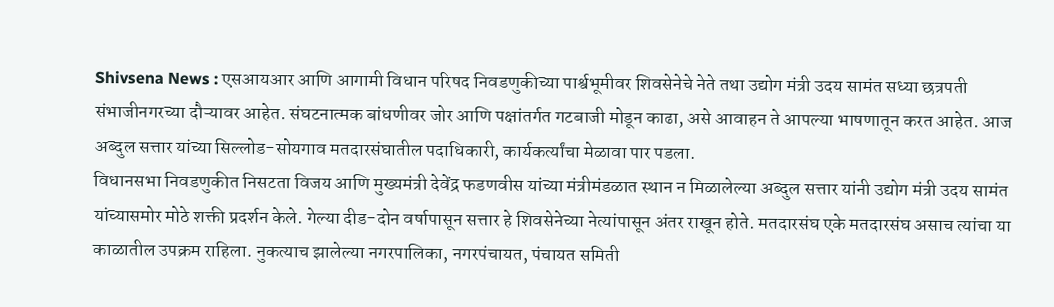Shivsena News : एसआयआर आणि आगामी विधान परिषद निवडणुकीच्या पार्श्वभूमीवर शिवसेनेचे नेते तथा उद्योग मंत्री उदय सामंत सध्या छत्रपती संभाजीनगरच्या दौऱ्यावर आहेत. संघटनात्मक बांधणीवर जोर आणि पक्षांतर्गत गटबाजी मोडून काढा, असे आवाहन ते आपल्या भाषणातून करत आहेत. आज अब्दुल सत्तार यांच्या सिल्लोड-सोयगाव मतदारसंघातील पदाधिकारी, कार्यकर्त्यांचा मेळावा पार पडला.
विधानसभा निवडणुकीत निसटता विजय आणि मुख्यमंत्री देवेंद्र फडणवीस यांच्या मंत्रीमंडळात स्थान न मिळालेल्या अब्दुल सत्तार यांनी उद्योग मंत्री उदय सामंत यांच्यासमोर मोठे शक्ती प्रदर्शन केले. गेल्या दीड-दोन वर्षापासून सत्तार हे शिवसेनेच्या नेत्यांपासून अंतर राखून होते. मतदारसंघ एके मतदारसंघ असाच त्यांचा या काळातील उपक्रम राहिला. नुकत्याच झालेल्या नगरपालिका, नगरपंचायत, पंचायत समिती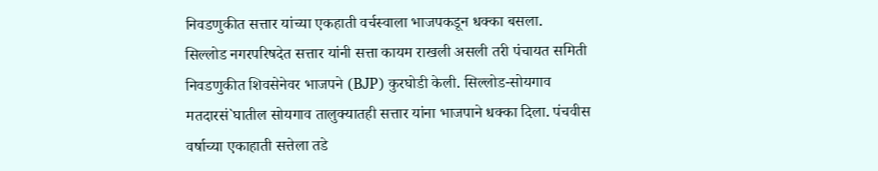निवडणुकीत सत्तार यांच्या एकहाती वर्चस्वाला भाजपकडून धक्का बसला.
सिल्लोड नगरपरिषदेत सत्तार यांनी सत्ता कायम राखली असली तरी पंचायत समिती निवडणुकीत शिवसेनेवर भाजपने (BJP) कुरघोडी केली. सिल्लोड-सोयगाव मतदारसं`घातील सोयगाव तालुक्यातही सत्तार यांना भाजपाने धक्का दिला. पंचवीस वर्षाच्या एकाहाती सत्तेला तडे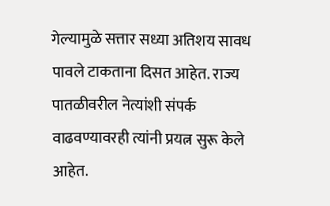गेल्यामुळे सत्तार सध्या अतिशय सावध पावले टाकताना दिसत आहेत. राज्य पातळीवरील नेत्यांशी संपर्क वाढवण्यावरही त्यांनी प्रयत्न सुरू केले आहेत.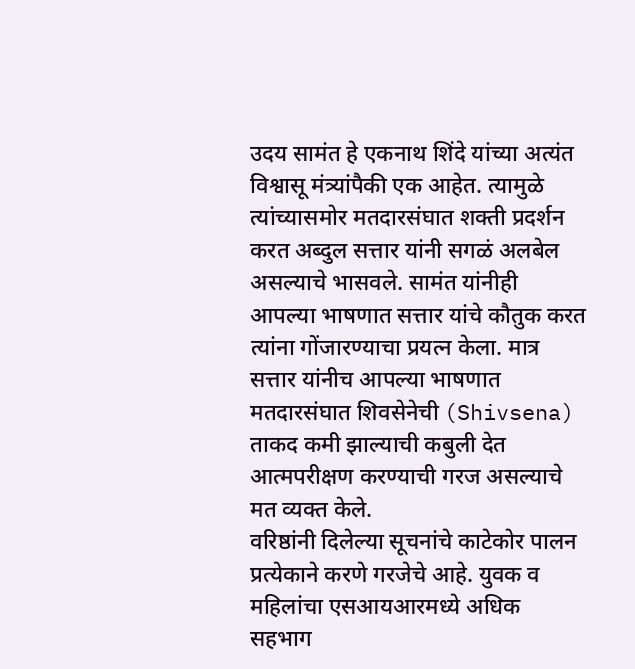उदय सामंत हे एकनाथ शिंदे यांच्या अत्यंत विश्वासू मंत्र्यांपैकी एक आहेत. त्यामुळे त्यांच्यासमोर मतदारसंघात शक्ती प्रदर्शन करत अब्दुल सत्तार यांनी सगळं अलबेल असल्याचे भासवले. सामंत यांनीही आपल्या भाषणात सत्तार यांचे कौतुक करत त्यांना गोंजारण्याचा प्रयत्न केला. मात्र सत्तार यांनीच आपल्या भाषणात मतदारसंघात शिवसेनेची (Shivsena) ताकद कमी झाल्याची कबुली देत आत्मपरीक्षण करण्याची गरज असल्याचे मत व्यक्त केले.
वरिष्ठांनी दिलेल्या सूचनांचे काटेकोर पालन प्रत्येकाने करणे गरजेचे आहे. युवक व महिलांचा एसआयआरमध्ये अधिक सहभाग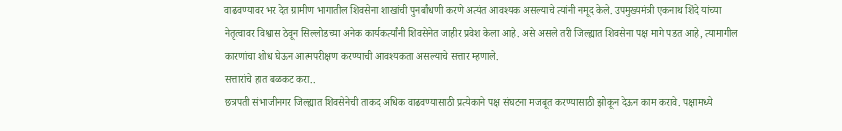वाढवण्यावर भर देत ग्रामीण भागातील शिवसेना शाखांची पुनर्बांधणी करणे अत्यंत आवश्यक असल्याचे त्यांनी नमूद केले. उपमुख्यमंत्री एकनाथ शिंदे यांच्या नेतृत्वावर विश्वास ठेवून सिल्लोडच्या अनेक कार्यकर्त्यांनी शिवसेनेत जाहीर प्रवेश केला आहे. असे असले तरी जिल्ह्यात शिवसेना पक्ष मागे पडत आहे, त्यामागील कारणांचा शोध घेऊन आत्मपरीक्षण करण्याची आवश्यकता असल्याचे सत्तार म्हणाले.
सत्तारांचे हात बळकट करा..
छत्रपती संभाजीनगर जिल्ह्यात शिवसेनेची ताकद अधिक वाढवण्यासाठी प्रत्येकाने पक्ष संघटना मजबूत करण्यासाठी झोकून देऊन काम करावे. पक्षामध्ये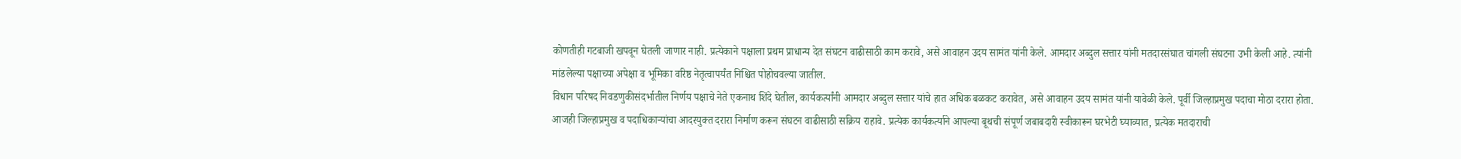कोणतीही गटबाजी खपवून घेतली जाणार नाही. प्रत्येकाने पक्षाला प्रथम प्राधान्य देत संघटन वाढीसाठी काम करावे, असे आवाहन उदय सामंत यांनी केले. आमदार अब्दुल सत्तार यांनी मतदारसंघात चांगली संघटना उभी केली आहे. त्यांनी मांडलेल्या पक्षाच्या अपेक्षा व भूमिका वरिष्ठ नेतृत्वापर्यंत निश्चित पोहोचवल्या जातील.
विधान परिषद निवडणुकीसंदर्भातील निर्णय पक्षाचे नेते एकनाथ शिंदे घेतील, कार्यकर्त्यांनी आमदार अब्दुल सत्तार यांचे हात अधिक बळकट करावेत, असे आवाहन उदय सामंत यांनी यावेळी केले. पूर्वी जिल्हाप्रमुख पदाचा मोठा दरारा होता. आजही जिल्हाप्रमुख व पदाधिकाऱ्यांचा आदरयुक्त दरारा निर्माण करून संघटन वाढीसाठी सक्रिय राहावे. प्रत्येक कार्यकर्त्याने आपल्या बूथची संपूर्ण जबाबदारी स्वीकारून घरभेटी घ्याव्यात, प्रत्येक मतदाराची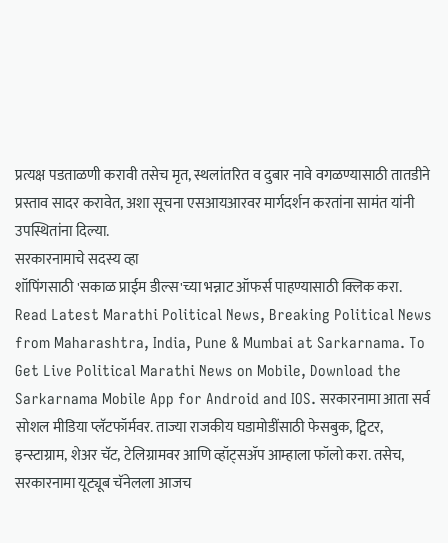प्रत्यक्ष पडताळणी करावी तसेच मृत, स्थलांतरित व दुबार नावे वगळण्यासाठी तातडीने प्रस्ताव सादर करावेत, अशा सूचना एसआयआरवर मार्गदर्शन करतांना सामंत यांनी उपस्थितांना दिल्या.
सरकारनामाचे सदस्य व्हा
शॉपिंगसाठी 'सकाळ प्राईम डील्स'च्या भन्नाट ऑफर्स पाहण्यासाठी क्लिक करा.
Read Latest Marathi Political News, Breaking Political News from Maharashtra, India, Pune & Mumbai at Sarkarnama. To Get Live Political Marathi News on Mobile, Download the Sarkarnama Mobile App for Android and IOS. सरकारनामा आता सर्व सोशल मीडिया प्लॅटफॉर्मवर. ताज्या राजकीय घडामोडींसाठी फेसबुक, ट्विटर, इन्स्टाग्राम, शेअर चॅट, टेलिग्रामवर आणि व्हॉट्सॲप आम्हाला फॉलो करा. तसेच, सरकारनामा यूट्यूब चॅनेलला आजच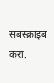सबस्क्राइब करा.